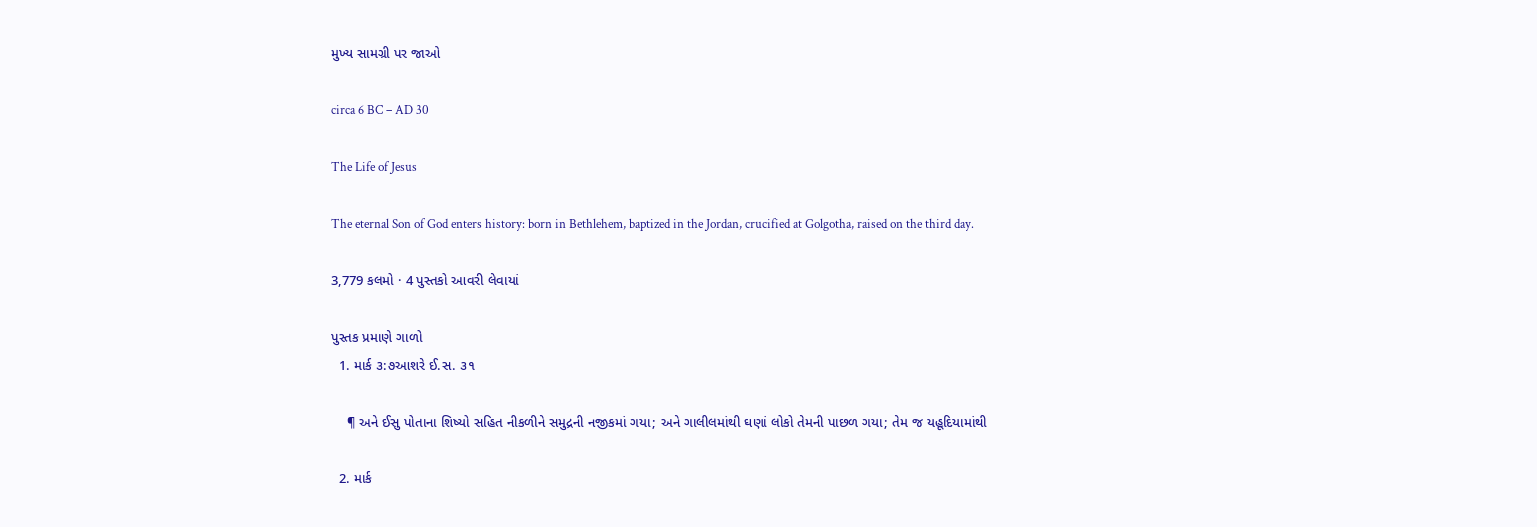મુખ્ય સામગ્રી પર જાઓ

circa 6 BC – AD 30

The Life of Jesus

The eternal Son of God enters history: born in Bethlehem, baptized in the Jordan, crucified at Golgotha, raised on the third day.

3,779 કલમો · 4 પુસ્તકો આવરી લેવાયાં

પુસ્તક પ્રમાણે ગાળો
  1. માર્ક ૩:૭આશરે ઈ.સ. ૩૧

    ¶ અને ઈસુ પોતાના શિષ્યો સહિત નીકળીને સમુદ્રની નજીકમાં ગયા; અને ગાલીલમાંથી ઘણાં લોકો તેમની પાછળ ગયા; તેમ જ યહૂદિયામાંથી

  2. માર્ક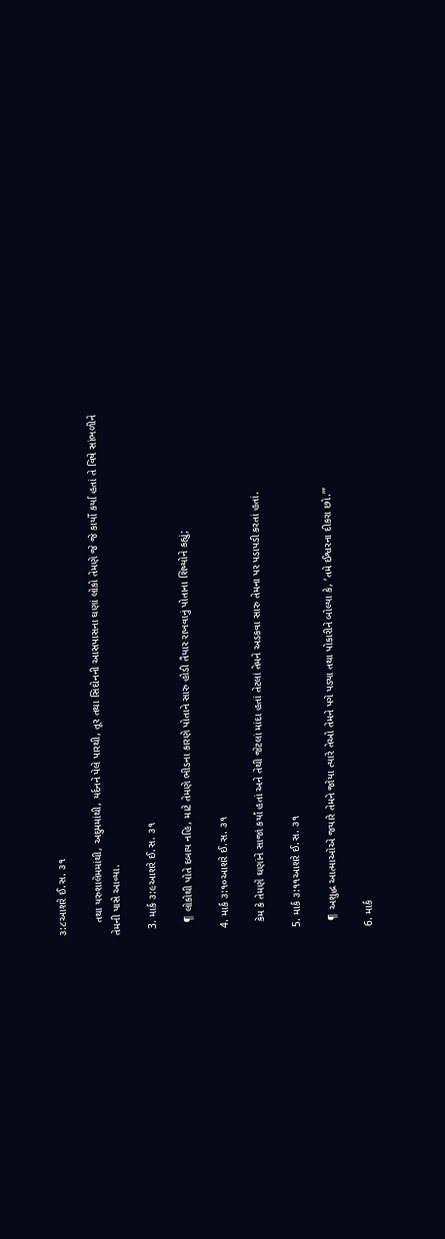૩:૮આશરે ઈ.સ. ૩૧

    તથા યરુશાલેમમાંથી, અદુમમાંથી, યર્દનને પેલે પારથી, તૂર તથા સિદોનની આસપાસના ઘણાં લોકો તેમણે જે જે કાર્યો કર્યા હતાં તે વિષે સાંભળીને તેમની પાસે આવ્યા.

  3. માર્ક ૩:૯આશરે ઈ.સ. ૩૧

    ¶ લોકોથી પોતે દબાય નહિ, માટે તેમણે ભીડના કારણે પોતાને સારુ હોડી તૈયાર રાખવાનું પોતાના શિષ્યોને કહ્યું;

  4. માર્ક ૩:૧૦આશરે ઈ.સ. ૩૧

    કેમ કે તેમણે ઘણાંને સાજાં કર્યાં હતાં અને તેથી જેટલાં માંદા હતાં તેટલાં તેમને અડકવા સારુ તેમના પર પડાપડી કરતાં હતાં.

  5. માર્ક ૩:૧૧આશરે ઈ.સ. ૩૧

    ¶ અશુદ્ધ આત્માઓએ જયારે તેમને જોયા ત્યારે તેઓ તેમને પગે પડ્યા તથા પોકારીને બોલ્યા કે, ‘તમે ઈશ્વરના દીકરા છો.’”

  6. માર્ક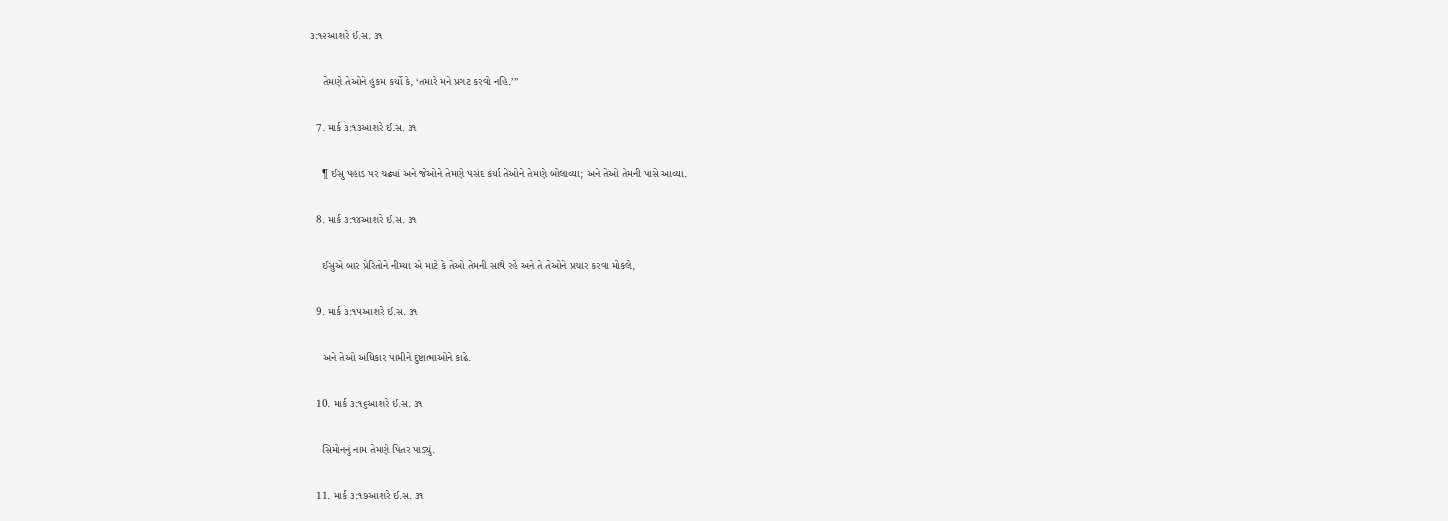૩:૧૨આશરે ઈ.સ. ૩૧

    તેમણે તેઓને હુકમ કર્યો કે, ‘તમારે મને પ્રગટ કરવો નહિ.’”

  7. માર્ક ૩:૧૩આશરે ઈ.સ. ૩૧

    ¶ ઈસુ પહાડ પર ચઢ્યાં અને જેઓને તેમણે પસંદ કર્યા તેઓને તેમણે બોલાવ્યા; અને તેઓ તેમની પાસે આવ્યા.

  8. માર્ક ૩:૧૪આશરે ઈ.સ. ૩૧

    ઈસુએ બાર પ્રેરિતોને નીમ્યા એ માટે કે તેઓ તેમની સાથે રહે અને તે તેઓને પ્રચાર કરવા મોકલે,

  9. માર્ક ૩:૧૫આશરે ઈ.સ. ૩૧

    અને તેઓ અધિકાર પામીને દુષ્ટાત્માઓને કાઢે.

  10. માર્ક ૩:૧૬આશરે ઈ.સ. ૩૧

    સિમોનનું નામ તેમણે પિતર પાડ્યું.

  11. માર્ક ૩:૧૭આશરે ઈ.સ. ૩૧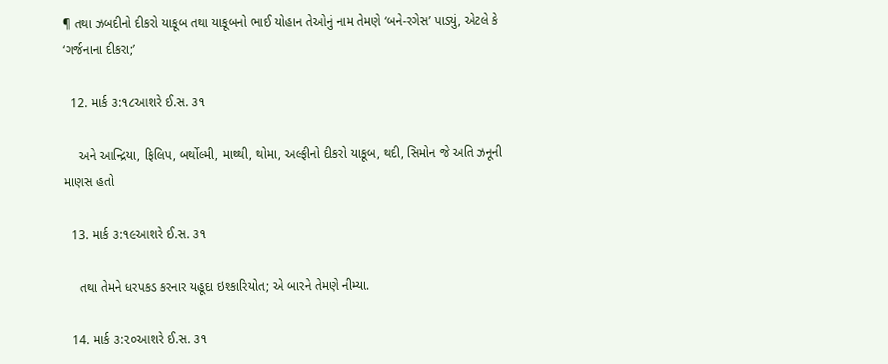¶ તથા ઝબદીનો દીકરો યાકૂબ તથા યાકૂબનો ભાઈ યોહાન તેઓનું નામ તેમણે ‘બને-રગેસ’ પાડ્યું, એટલે કે ‘ગર્જનાના દીકરા;’

  12. માર્ક ૩:૧૮આશરે ઈ.સ. ૩૧

    અને આન્દ્રિયા, ફિલિપ, બર્થોલ્મી, માથ્થી, થોમા, અલ્ફીનો દીકરો યાકૂબ, થદી, સિમોન જે અતિ ઝનૂની માણસ હતો

  13. માર્ક ૩:૧૯આશરે ઈ.સ. ૩૧

    તથા તેમને ધરપકડ કરનાર યહૂદા ઇશ્કારિયોત; એ બારને તેમણે નીમ્યા.

  14. માર્ક ૩:૨૦આશરે ઈ.સ. ૩૧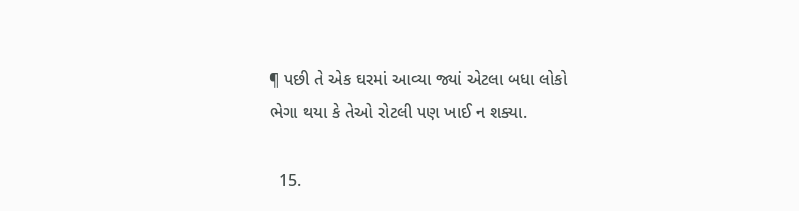¶ પછી તે એક ઘરમાં આવ્યા જ્યાં એટલા બધા લોકો ભેગા થયા કે તેઓ રોટલી પણ ખાઈ ન શક્યા.

  15.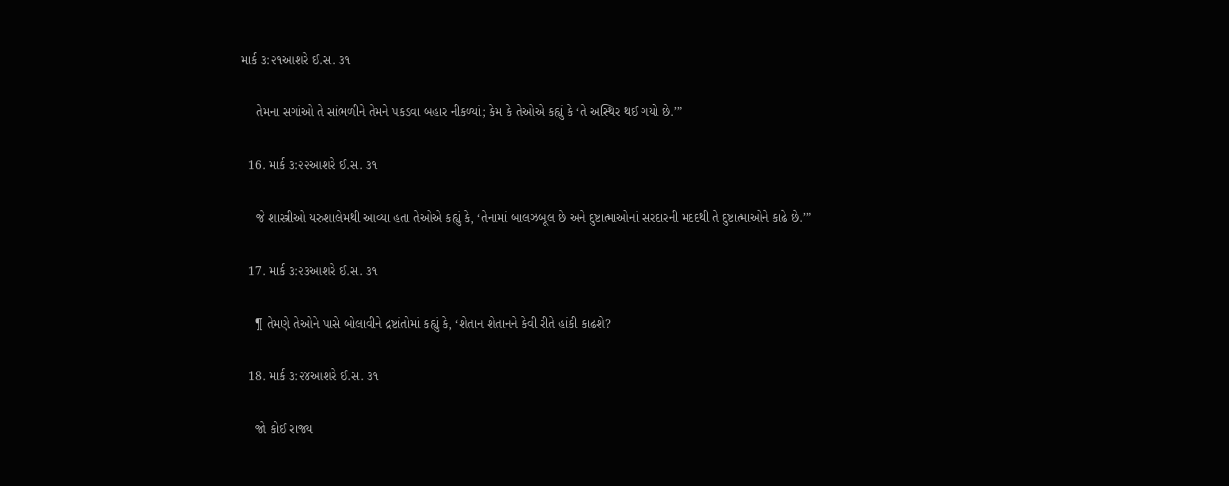માર્ક ૩:૨૧આશરે ઈ.સ. ૩૧

    તેમના સગાંઓ તે સાંભળીને તેમને પકડવા બહાર નીકળ્યાં; કેમ કે તેઓએ કહ્યું કે ‘તે અસ્થિર થઈ ગયો છે.’”

  16. માર્ક ૩:૨૨આશરે ઈ.સ. ૩૧

    જે શાસ્ત્રીઓ યરુશાલેમથી આવ્યા હતા તેઓએ કહ્યું કે, ‘તેનામાં બાલઝબૂલ છે અને દુષ્ટાત્માઓનાં સરદારની મદદથી તે દુષ્ટાત્માઓને કાઢે છે.’”

  17. માર્ક ૩:૨૩આશરે ઈ.સ. ૩૧

    ¶ તેમણે તેઓને પાસે બોલાવીને દ્રષ્ટાંતોમાં કહ્યું કે, ‘શેતાન શેતાનને કેવી રીતે હાંકી કાઢશે?

  18. માર્ક ૩:૨૪આશરે ઈ.સ. ૩૧

    જો કોઈ રાજ્ય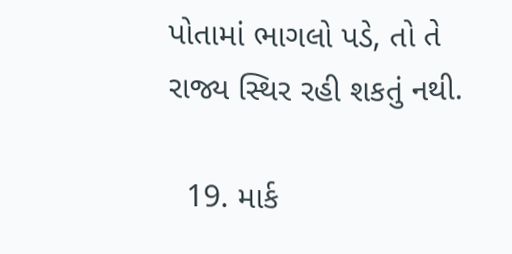પોતામાં ભાગલો પડે, તો તે રાજ્ય સ્થિર રહી શકતું નથી.

  19. માર્ક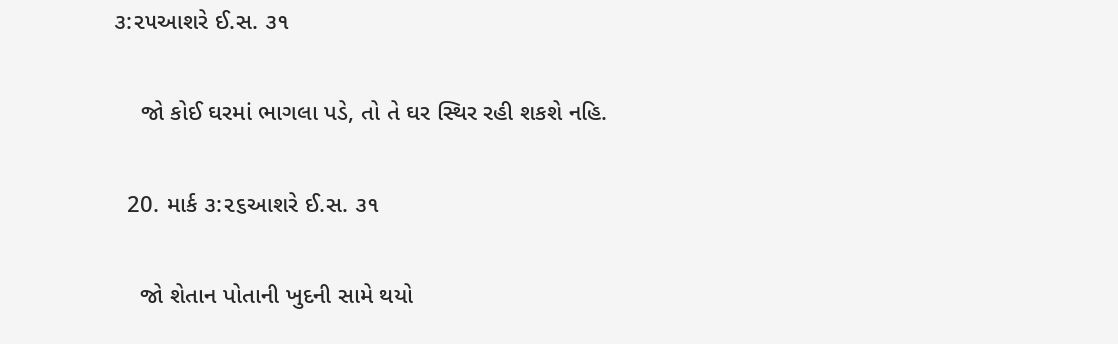૩:૨૫આશરે ઈ.સ. ૩૧

    જો કોઈ ઘરમાં ભાગલા પડે, તો તે ઘર સ્થિર રહી શકશે નહિ.

  20. માર્ક ૩:૨૬આશરે ઈ.સ. ૩૧

    જો શેતાન પોતાની ખુદની સામે થયો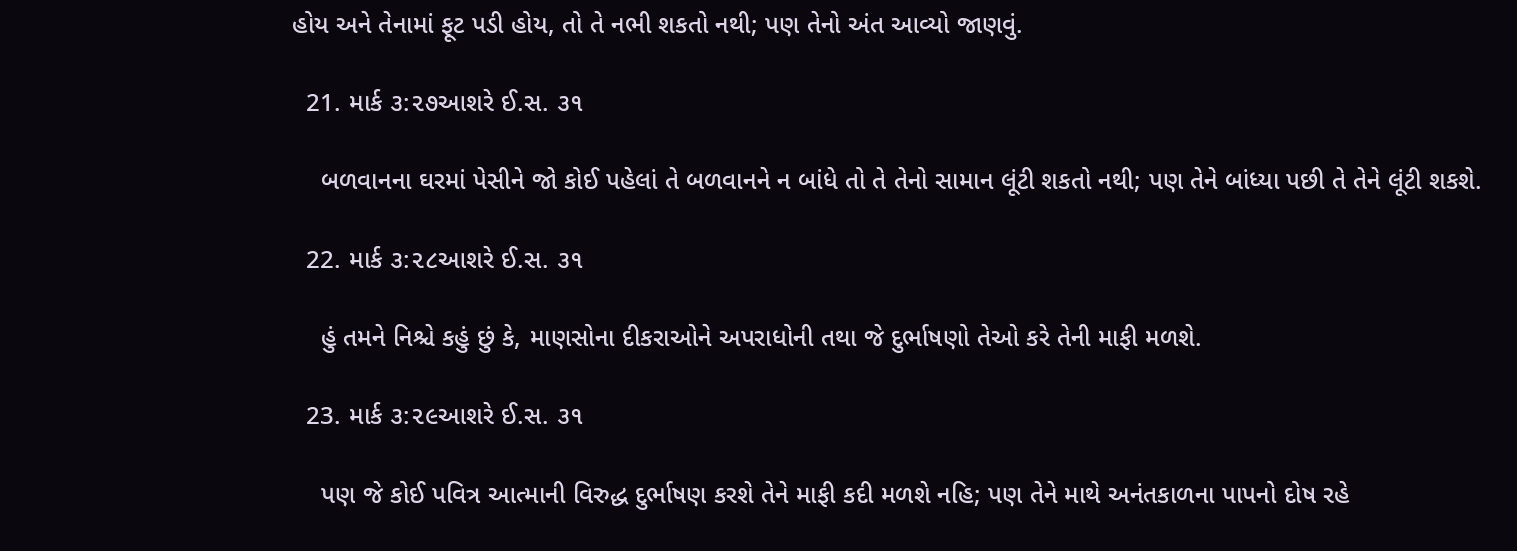હોય અને તેનામાં ફૂટ પડી હોય, તો તે નભી શકતો નથી; પણ તેનો અંત આવ્યો જાણવું.

  21. માર્ક ૩:૨૭આશરે ઈ.સ. ૩૧

    બળવાનના ઘરમાં પેસીને જો કોઈ પહેલાં તે બળવાનને ન બાંધે તો તે તેનો સામાન લૂંટી શકતો નથી; પણ તેને બાંધ્યા પછી તે તેને લૂંટી શકશે.

  22. માર્ક ૩:૨૮આશરે ઈ.સ. ૩૧

    હું તમને નિશ્ચે કહું છું કે, માણસોના દીકરાઓને અપરાધોની તથા જે દુર્ભાષણો તેઓ કરે તેની માફી મળશે.

  23. માર્ક ૩:૨૯આશરે ઈ.સ. ૩૧

    પણ જે કોઈ પવિત્ર આત્માની વિરુદ્ધ દુર્ભાષણ કરશે તેને માફી કદી મળશે નહિ; પણ તેને માથે અનંતકાળના પાપનો દોષ રહે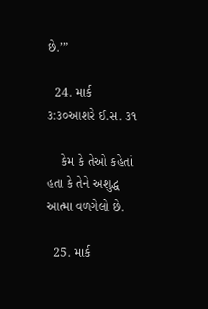છે.’”

  24. માર્ક ૩:૩૦આશરે ઈ.સ. ૩૧

    કેમ કે તેઓ કહેતાં હતા કે તેને અશુદ્ધ આત્મા વળગેલો છે.

  25. માર્ક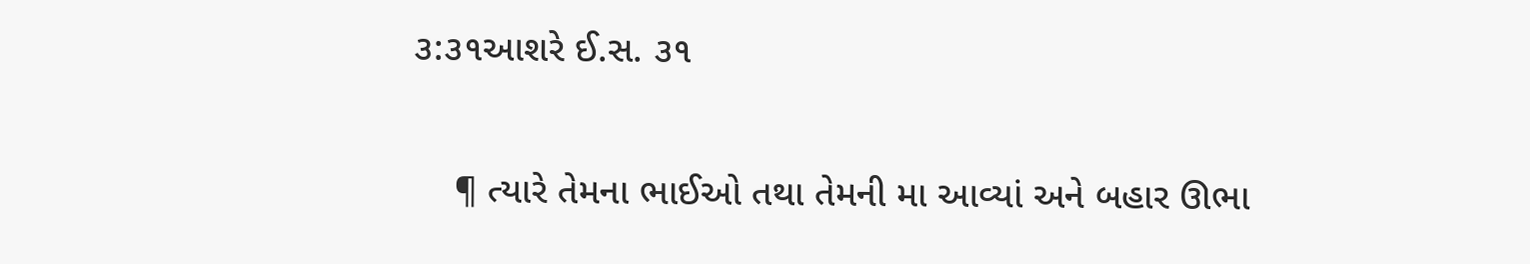૩:૩૧આશરે ઈ.સ. ૩૧

    ¶ ત્યારે તેમના ભાઈઓ તથા તેમની મા આવ્યાં અને બહાર ઊભા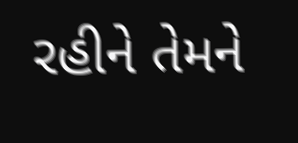રહીને તેમને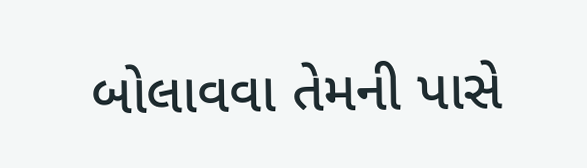બોલાવવા તેમની પાસે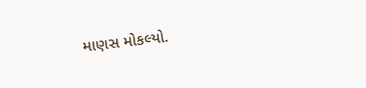માણસ મોકલ્યો.